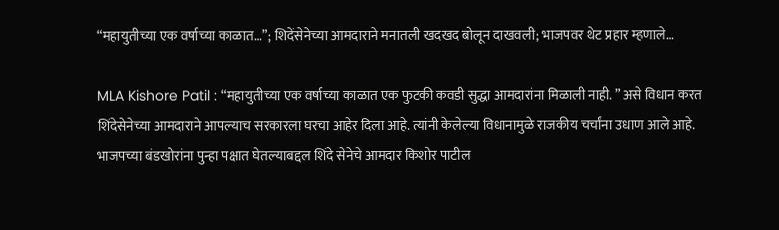“महायुतीच्या एक वर्षाच्या काळात…”; शिदेंसेनेच्या आमदाराने मनातली खदखद बोलून दाखवली; भाजपवर थेट प्रहार म्हणाले…

MLA Kishore Patil : “महायुतीच्या एक वर्षाच्या काळात एक फुटकी कवडी सुद्धा आमदारांना मिळाली नाही. ” असे विधान करत शिंदेसेनेच्या आमदाराने आपल्याच सरकारला घरचा आहेर दिला आहे. त्यांनी केलेल्या विधानामुळे राजकीय चर्चांना उधाण आले आहे.
भाजपच्या बंडखोरांना पुन्हा पक्षात घेतल्याबद्दल शिंदे सेनेचे आमदार किशोर पाटील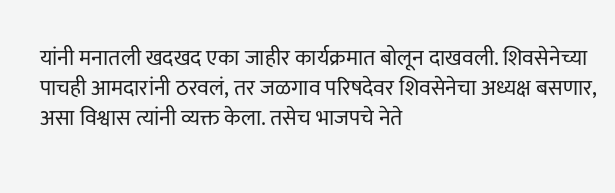यांनी मनातली खदखद एका जाहीर कार्यक्रमात बोलून दाखवली. शिवसेनेच्या पाचही आमदारांनी ठरवलं, तर जळगाव परिषदेवर शिवसेनेचा अध्यक्ष बसणार, असा विश्वास त्यांनी व्यक्त केला. तसेच भाजपचे नेते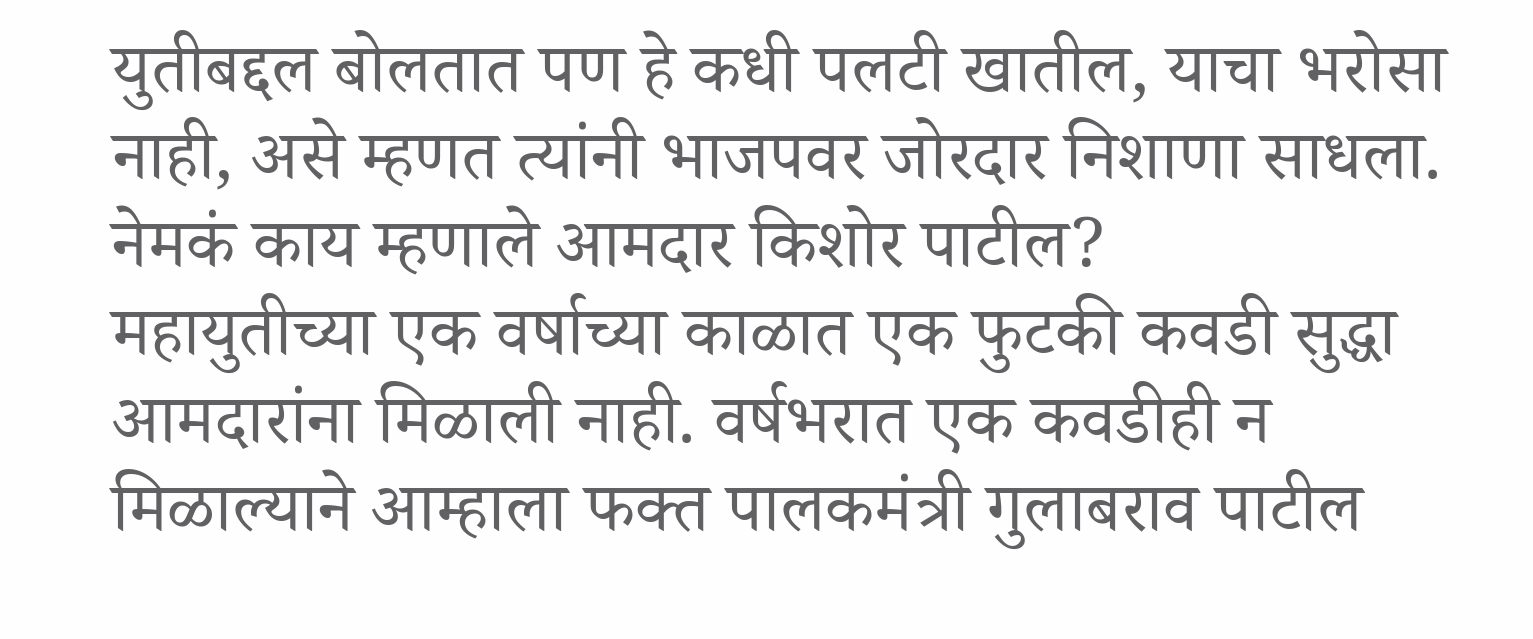युतीबद्दल बोलतात पण हे कधी पलटी खातील, याचा भरोसा नाही, असे म्हणत त्यांनी भाजपवर जोरदार निशाणा साधला.
नेमकं काय म्हणाले आमदार किशोर पाटील?
महायुतीच्या एक वर्षाच्या काळात एक फुटकी कवडी सुद्धा आमदारांना मिळाली नाही. वर्षभरात एक कवडीही न मिळाल्याने आम्हाला फक्त पालकमंत्री गुलाबराव पाटील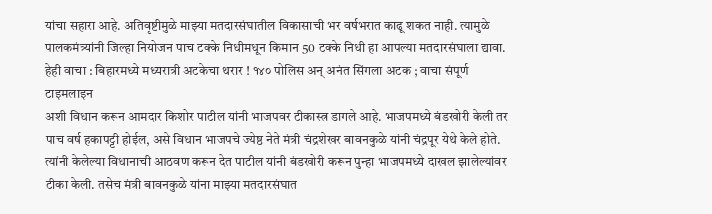यांचा सहारा आहे. अतिवृष्टीमुळे माझ्या मतदारसंघातील विकासाची भर वर्षभरात काढू शकत नाही. त्यामुळे पालकमंत्र्यांनी जिल्हा नियोजन पाच टक्के निधीमधून किमान 50 टक्के निधी हा आपल्या मतदारसंघाला द्यावा.
हेही वाचा : बिहारमध्ये मध्यरात्री अटकेचा थरार ! १४० पोलिस अन् अनंत सिंगला अटक ; वाचा संपूर्ण टाइमलाइन
अशी विधान करून आमदार किशोर पाटील यांनी भाजपवर टीकास्त्र डागले आहे. भाजपमध्ये बंडखोरी केली तर पाच वर्ष हकापट्टी होईल, असे विधान भाजपचे ज्येष्ठ नेते मंत्री चंद्रशेखर बावनकुळे यांनी चंद्रपूर येथे केले होते. त्यांनी केलेल्या विधानाची आठवण करून देत पाटील यांनी बंडखोरी करून पुन्हा भाजपमध्ये दाखल झालेल्यांवर टीका केली. तसेच मंत्री बावनकुळे यांना माझ्या मतदारसंघात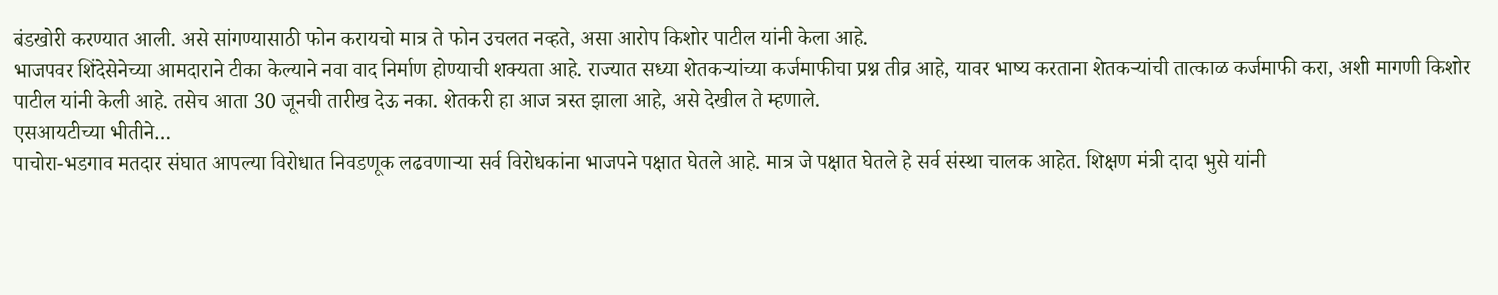बंडखोरी करण्यात आली. असे सांगण्यासाठी फोन करायचो मात्र ते फोन उचलत नव्हते, असा आरोप किशोर पाटील यांनी केला आहे.
भाजपवर शिंदेसेनेच्या आमदाराने टीका केल्याने नवा वाद निर्माण होण्याची शक्यता आहे. राज्यात सध्या शेतकऱ्यांच्या कर्जमाफीचा प्रश्न तीव्र आहे, यावर भाष्य करताना शेतकऱ्यांची तात्काळ कर्जमाफी करा, अशी मागणी किशोर पाटील यांनी केली आहे. तसेच आता 30 जूनची तारीख देऊ नका. शेतकरी हा आज त्रस्त झाला आहे, असे देखील ते म्हणाले.
एसआयटीच्या भीतीने…
पाचोरा-भडगाव मतदार संघात आपल्या विरोधात निवडणूक लढवणाऱ्या सर्व विरोधकांना भाजपने पक्षात घेतले आहे. मात्र जे पक्षात घेतले हे सर्व संस्था चालक आहेत. शिक्षण मंत्री दादा भुसे यांनी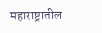महाराष्ट्रातील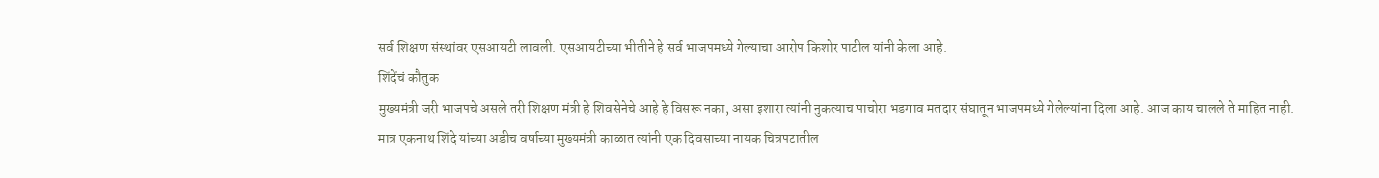सर्व शिक्षण संस्थांवर एसआयटी लावली. एसआयटीच्या भीतीने हे सर्व भाजपमध्ये गेल्याचा आरोप किशोर पाटील यांनी केला आहे.
शिंदेंचं कौतुक
मुख्यमंत्री जरी भाजपचे असले तरी शिक्षण मंत्री हे शिवसेनेचे आहे हे विसरू नका, असा इशारा त्यांनी नुकत्याच पाचोरा भडगाव मतदार संघातून भाजपमध्ये गेलेल्यांना दिला आहे. आज काय चालले ते माहित नाही. मात्र एकनाथ शिंदे यांच्या अडीच वर्षाच्या मुख्यमंत्री काळात त्यांनी एक दिवसाच्या नायक चित्रपटातील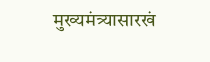मुख्यमंत्र्यासारखं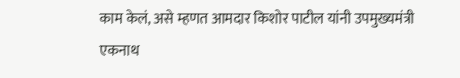काम केलं, असे म्हणत आमदार किशोर पाटील यांनी उपमुख्यमंत्री एकनाथ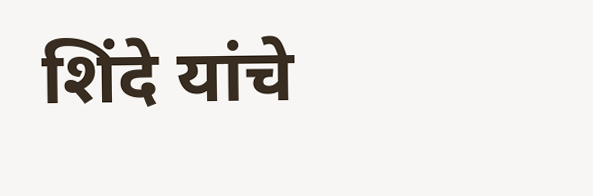शिंदे यांचे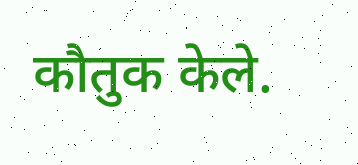कौतुक केले.